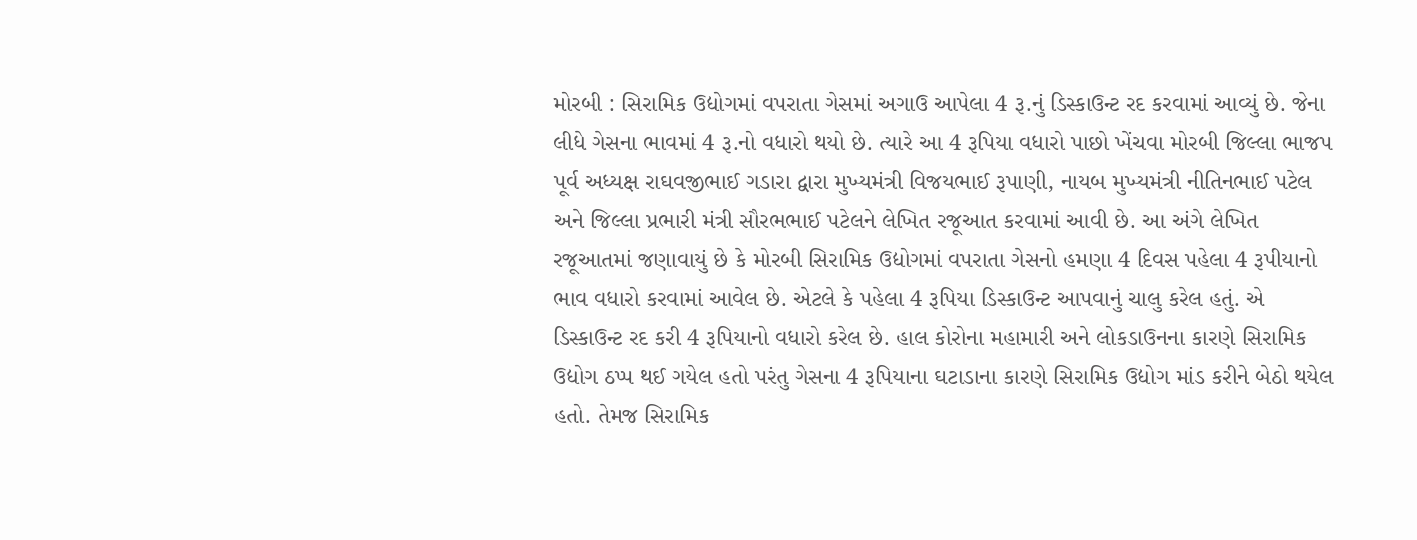મોરબી : સિરામિક ઉદ્યોગમાં વપરાતા ગેસમાં અગાઉ આપેલા 4 રૂ.નું ડિસ્કાઉન્ટ રદ કરવામાં આવ્યું છે. જેના લીધે ગેસના ભાવમાં 4 રૂ.નો વધારો થયો છે. ત્યારે આ 4 રૂપિયા વધારો પાછો ખેંચવા મોરબી જિલ્લા ભાજપ પૂર્વ અધ્યક્ષ રાઘવજીભાઈ ગડારા દ્વારા મુખ્યમંત્રી વિજયભાઈ રૂપાણી, નાયબ મુખ્યમંત્રી નીતિનભાઈ પટેલ અને જિલ્લા પ્રભારી મંત્રી સૌરભભાઈ પટેલને લેખિત રજૂઆત કરવામાં આવી છે. આ અંગે લેખિત રજૂઆતમાં જણાવાયું છે કે મોરબી સિરામિક ઉદ્યોગમાં વપરાતા ગેસનો હમણા 4 દિવસ પહેલા 4 રૂપીયાનો ભાવ વધારો કરવામાં આવેલ છે. એટલે કે પહેલા 4 રૂપિયા ડિસ્કાઉન્ટ આપવાનું ચાલુ કરેલ હતું. એ ડિસ્કાઉન્ટ રદ કરી 4 રૂપિયાનો વધારો કરેલ છે. હાલ કોરોના મહામારી અને લોકડાઉનના કારણે સિરામિક ઉદ્યોગ ઠપ્પ થઈ ગયેલ હતો પરંતુ ગેસના 4 રૂપિયાના ઘટાડાના કારણે સિરામિક ઉદ્યોગ માંડ કરીને બેઠો થયેલ હતો. તેમજ સિરામિક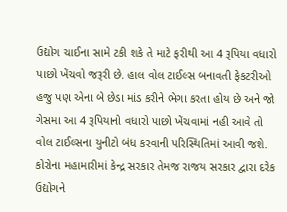ઉદ્યોગ ચાઈના સામે ટકી શકે તે માટે ફરીથી આ 4 રૂપિયા વધારો પાછો ખેંચવો જરૂરી છે. હાલ વોલ ટાઈલ્સ બનાવતી ફેકટરીઓ હજુ પણ એના બે છેડા માંડ કરીને ભેગા કરતા હોય છે અને જો ગેસમા આ 4 રૂપિયાનો વધારો પાછો ખેંચવામાં નહી આવે તો વોલ ટાઈલ્સના યુનીટો બંધ કરવાની પરિસ્થિતિમાં આવી જશે. કોરોના મહામારીમાં કેન્દ્ર સરકાર તેમજ રાજય સરકાર દ્વારા દરેક ઉદ્યોગને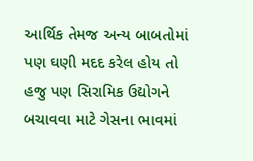આર્થિક તેમજ અન્ય બાબતોમાં પણ ઘણી મદદ કરેલ હોય તો હજુ પણ સિરામિક ઉદ્યોગને બચાવવા માટે ગેસના ભાવમાં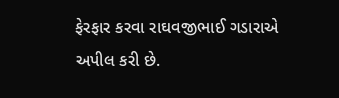ફેરફાર કરવા રાઘવજીભાઈ ગડારાએ અપીલ કરી છે.